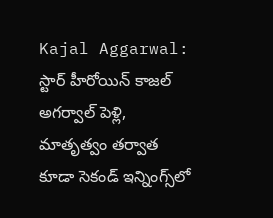Kajal Aggarwal: స్టార్ హీరోయిన్ కాజల్ అగర్వాల్ పెళ్లి, మాతృత్వం తర్వాత కూడా సెకండ్ ఇన్నింగ్స్‌లో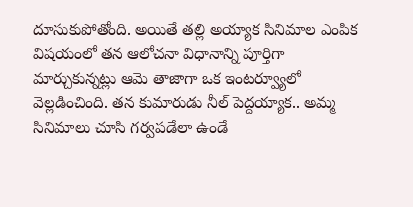దూసుకుపోతోంది. అయితే తల్లి అయ్యాక సినిమాల ఎంపిక విషయంలో తన ఆలోచనా విధానాన్ని పూర్తిగా మార్చుకున్నట్లు ఆమె తాజాగా ఒక ఇంటర్వ్యూలో వెల్లడించింది. తన కుమారుడు నీల్ పెద్దయ్యాక.. అమ్మ సినిమాలు చూసి గర్వపడేలా ఉండే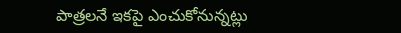పాత్రలనే ఇకపై ఎంచుకోనున్నట్లు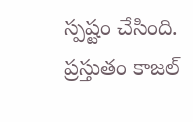స్పష్టం చేసింది. ప్రస్తుతం కాజల్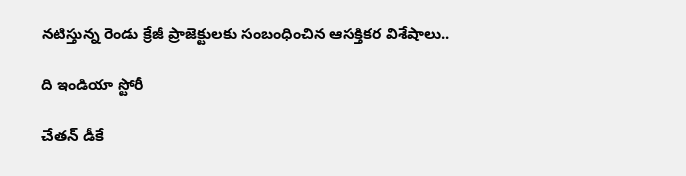నటిస్తున్న రెండు క్రేజీ ప్రాజెక్టులకు సంబంధించిన ఆసక్తికర విశేషాలు..

ది ఇండియా స్టోరీ

చేతన్ డీకే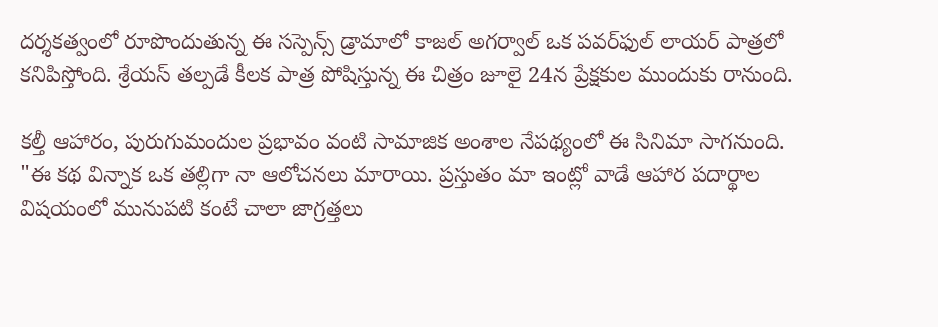దర్శకత్వంలో రూపొందుతున్న ఈ సస్పెన్స్ డ్రామాలో కాజల్ అగర్వాల్ ఒక పవర్‌ఫుల్ లాయర్ పాత్రలో కనిపిస్తోంది. శ్రేయస్ తల్పడే కీలక పాత్ర పోషిస్తున్న ఈ చిత్రం జూలై 24న ప్రేక్షకుల ముందుకు రానుంది.

కల్తీ ఆహారం, పురుగుమందుల ప్రభావం వంటి సామాజిక అంశాల నేపథ్యంలో ఈ సినిమా సాగనుంది. "ఈ కథ విన్నాక ఒక తల్లిగా నా ఆలోచనలు మారాయి. ప్రస్తుతం మా ఇంట్లో వాడే ఆహార పదార్థాల విషయంలో మునుపటి కంటే చాలా జాగ్రత్తలు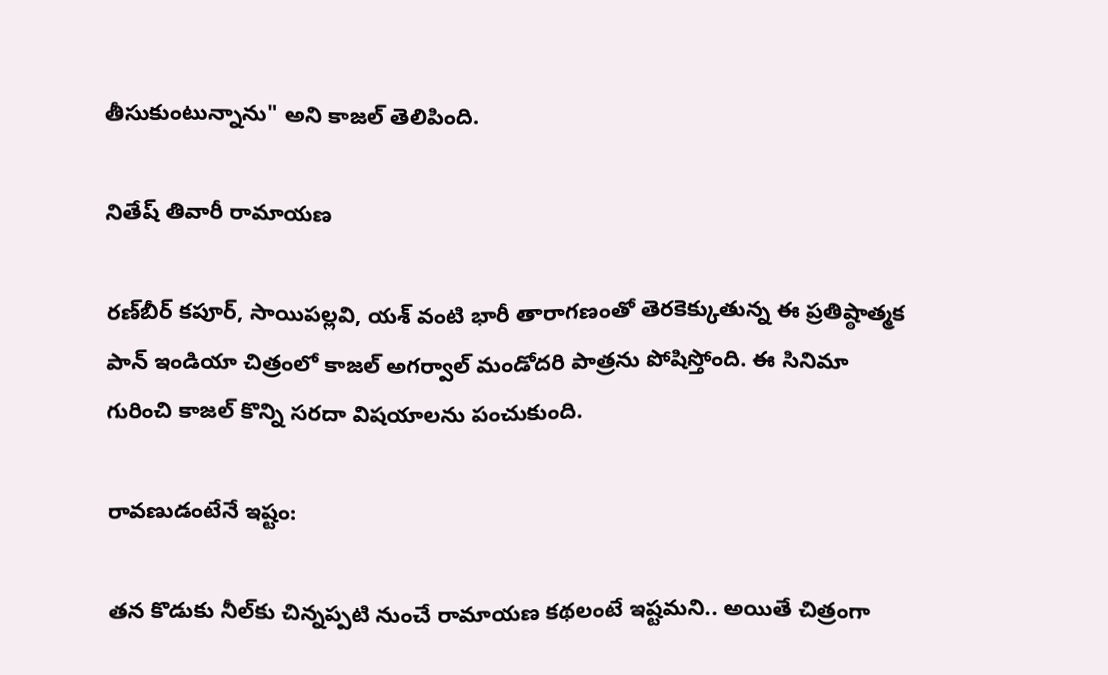తీసుకుంటున్నాను" అని కాజల్ తెలిపింది.

నితేష్ తివారీ రామాయణ

రణ్‌బీర్ కపూర్, సాయిపల్లవి, యశ్ వంటి భారీ తారాగణంతో తెరకెక్కుతున్న ఈ ప్రతిష్ఠాత్మక పాన్ ఇండియా చిత్రంలో కాజల్ అగర్వాల్ మండోదరి పాత్రను పోషిస్తోంది. ఈ సినిమా గురించి కాజల్ కొన్ని సరదా విషయాలను పంచుకుంది.

రావణుడంటేనే ఇష్టం:

తన కొడుకు నీల్‌కు చిన్నప్పటి నుంచే రామాయణ కథలంటే ఇష్టమని.. అయితే చిత్రంగా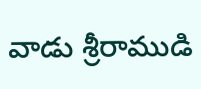వాడు శ్రీరాముడి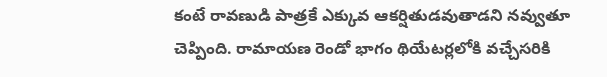కంటే రావణుడి పాత్రకే ఎక్కువ ఆకర్షితుడవుతాడని నవ్వుతూ చెప్పింది. రామాయణ రెండో భాగం థియేటర్లలోకి వచ్చేసరికి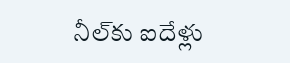నీల్‌కు ఐదేళ్లు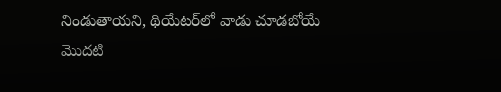నిండుతాయని, థియేటర్‌లో వాడు చూడబోయే మొదటి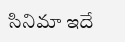సినిమా ఇదే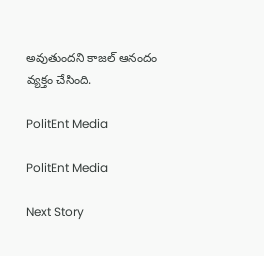అవుతుందని కాజల్ ఆనందం వ్యక్తం చేసింది.

PolitEnt Media

PolitEnt Media

Next Story